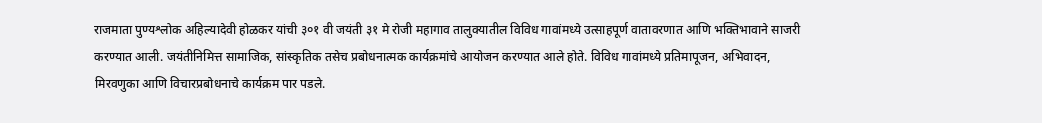राजमाता पुण्यश्लोक अहिल्यादेवी होळकर यांची ३०१ वी जयंती ३१ मे रोजी महागाव तालुक्यातील विविध गावांमध्ये उत्साहपूर्ण वातावरणात आणि भक्तिभावाने साजरी करण्यात आली. जयंतीनिमित्त सामाजिक, सांस्कृतिक तसेच प्रबोधनात्मक कार्यक्रमांचे आयोजन करण्यात आले होते. विविध गावांमध्ये प्रतिमापूजन, अभिवादन, मिरवणुका आणि विचारप्रबोधनाचे कार्यक्रम पार पडले.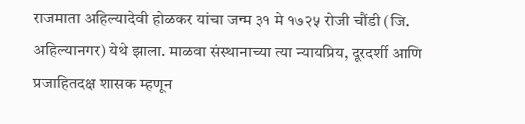राजमाता अहिल्यादेवी होळकर यांचा जन्म ३१ मे १७२५ रोजी चौंडी (जि. अहिल्यानगर) येथे झाला. माळवा संस्थानाच्या त्या न्यायप्रिय, दूरदर्शी आणि प्रजाहितदक्ष शासक म्हणून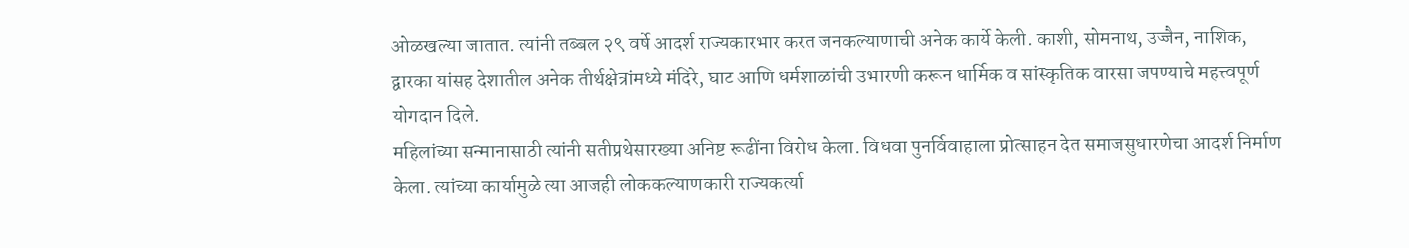ओळखल्या जातात. त्यांनी तब्बल २९ वर्षे आदर्श राज्यकारभार करत जनकल्याणाची अनेक कार्ये केली. काशी, सोमनाथ, उज्जैन, नाशिक, द्वारका यांसह देशातील अनेक तीर्थक्षेत्रांमध्ये मंदिरे, घाट आणि धर्मशाळांची उभारणी करून धार्मिक व सांस्कृतिक वारसा जपण्याचे महत्त्वपूर्ण योगदान दिले.
महिलांच्या सन्मानासाठी त्यांनी सतीप्रथेसारख्या अनिष्ट रूढींना विरोध केला. विधवा पुनर्विवाहाला प्रोत्साहन देत समाजसुधारणेचा आदर्श निर्माण केला. त्यांच्या कार्यामुळे त्या आजही लोककल्याणकारी राज्यकर्त्या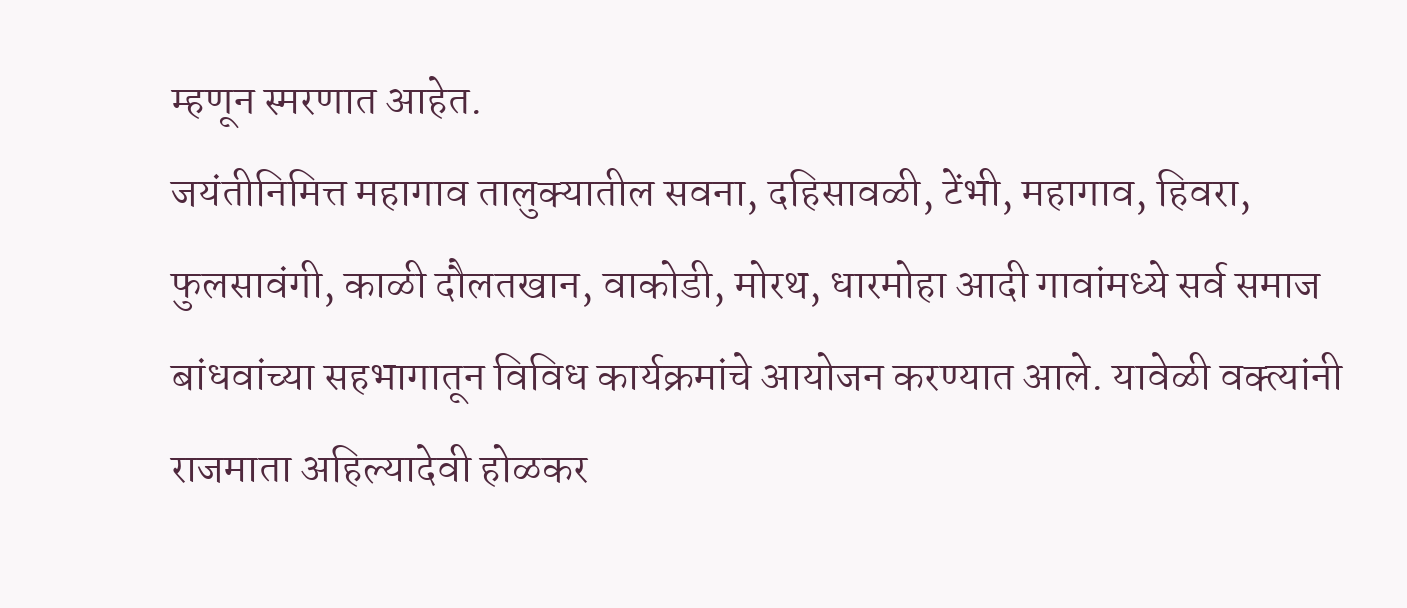म्हणून स्मरणात आहेत.
जयंतीनिमित्त महागाव तालुक्यातील सवना, दहिसावळी, टेंभी, महागाव, हिवरा, फुलसावंगी, काळी दौलतखान, वाकोडी, मोरथ, धारमोहा आदी गावांमध्ये सर्व समाज बांधवांच्या सहभागातून विविध कार्यक्रमांचे आयोजन करण्यात आले. यावेळी वक्त्यांनी राजमाता अहिल्यादेवी होळकर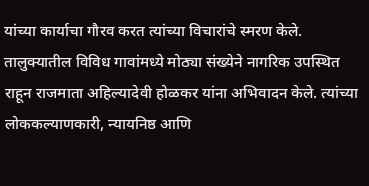यांच्या कार्याचा गौरव करत त्यांच्या विचारांचे स्मरण केले.
तालुक्यातील विविध गावांमध्ये मोठ्या संख्येने नागरिक उपस्थित राहून राजमाता अहिल्यादेवी होळकर यांना अभिवादन केले. त्यांच्या लोककल्याणकारी, न्यायनिष्ठ आणि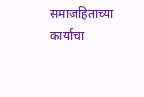समाजहिताच्या कार्याचा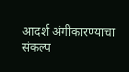आदर्श अंगीकारण्याचा संकल्प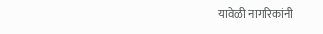यावेळी नागरिकांनी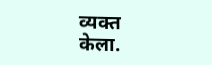व्यक्त केला.